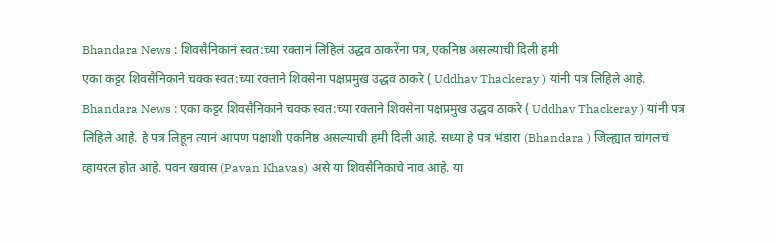Bhandara News : शिवसैनिकानं स्वत:च्या रक्तानं लिहिलं उद्धव ठाकरेंना पत्र, एकनिष्ठ असल्याची दिली हमी
एका कट्टर शिवसैनिकाने चक्क स्वत:च्या रक्ताने शिवसेना पक्षप्रमुख उद्धव ठाकरे ( Uddhav Thackeray ) यांनी पत्र लिहिले आहे.
Bhandara News : एका कट्टर शिवसैनिकाने चक्क स्वत:च्या रक्ताने शिवसेना पक्षप्रमुख उद्धव ठाकरे ( Uddhav Thackeray ) यांनी पत्र लिहिले आहे. हे पत्र लिहून त्यानं आपण पक्षाशी एकनिष्ठ असल्याची हमी दिली आहे. सध्या हे पत्र भंडारा (Bhandara ) जिल्ह्यात चांगलचं व्हायरल होत आहे. पवन खवास (Pavan Khavas) असे या शिवसैनिकाचे नाव आहे. या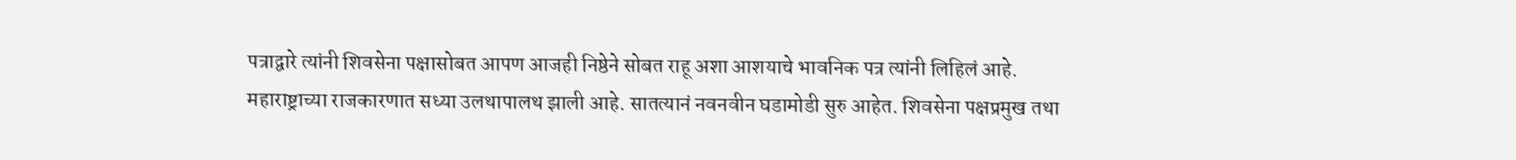पत्राद्वारे त्यांनी शिवसेना पक्षासोबत आपण आजही निष्ठेने सोबत राहू अशा आशयाचे भावनिक पत्र त्यांनी लिहिलं आहे.
महाराष्ट्राच्या राजकारणात सध्या उलथापालथ झाली आहे. सातत्यानं नवनवीन घडामोडी सुरु आहेत. शिवसेना पक्षप्रमुख तथा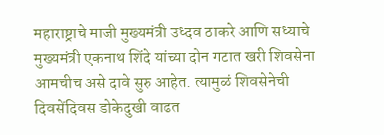महाराष्ट्राचे माजी मुख्यमंत्री उध्दव ठाकरे आणि सध्याचे मुख्यमंत्री एकनाथ शिंदे यांच्या दोन गटात खरी शिवसेना आमचीच असे दावे सुरु आहेत. त्यामुळं शिवसेनेची दिवसेंदिवस डोकेदुखी वाढत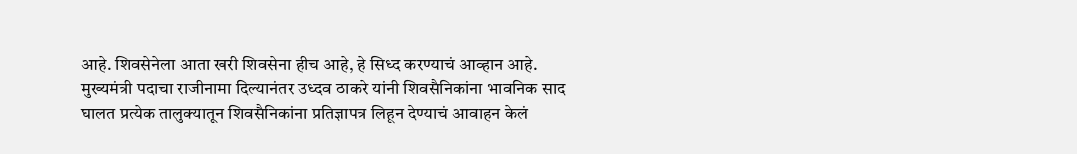आहे. शिवसेनेला आता खरी शिवसेना हीच आहे, हे सिध्द करण्याचं आव्हान आहे. मुख्यमंत्री पदाचा राजीनामा दिल्यानंतर उध्दव ठाकरे यांनी शिवसैनिकांना भावनिक साद घालत प्रत्येक तालुक्यातून शिवसैनिकांना प्रतिज्ञापत्र लिहून देण्याचं आवाहन केलं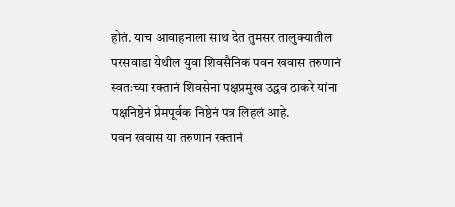होतं. याच आवाहनाला साथ देत तुमसर तालुक्यातील परसवाडा येथील युवा शिवसैनिक पवन खवास तरुणानं स्वतःच्या रक्तानं शिवसेना पक्षप्रमुख उद्धव ठाकरे यांना पक्षनिष्ठेनं प्रेमपूर्वक निष्ठेनं पत्र लिहलं आहे.
पवन खवास या तरुणान रक्तानं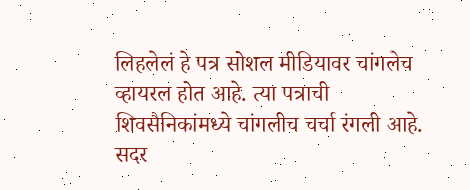लिहलेलं हे पत्र सोशल मीडियावर चांगलेच व्हायरल होत आहे. त्या पत्राची शिवसैनिकांमध्ये चांगलीच चर्चा रंगली आहे. सदर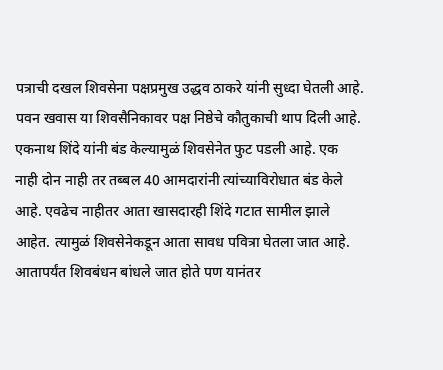पत्राची दखल शिवसेना पक्षप्रमुख उद्धव ठाकरे यांनी सुध्दा घेतली आहे. पवन खवास या शिवसैनिकावर पक्ष निष्ठेचे कौतुकाची थाप दिली आहे. एकनाथ शिंदे यांनी बंड केल्यामुळं शिवसेनेत फुट पडली आहे. एक नाही दोन नाही तर तब्बल 40 आमदारांनी त्यांच्याविरोधात बंड केले आहे. एवढेच नाहीतर आता खासदारही शिंदे गटात सामील झाले आहेत. त्यामुळं शिवसेनेकडून आता सावध पवित्रा घेतला जात आहे. आतापर्यंत शिवबंधन बांधले जात होते पण यानंतर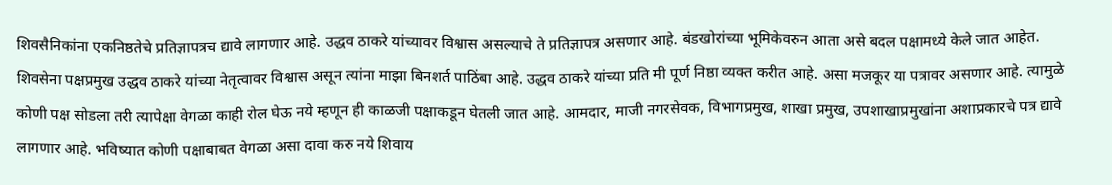शिवसैनिकांना एकनिष्ठतेचे प्रतिज्ञापत्रच द्यावे लागणार आहे. उद्धव ठाकरे यांच्यावर विश्वास असल्याचे ते प्रतिज्ञापत्र असणार आहे. बंडखोरांच्या भूमिकेवरुन आता असे बदल पक्षामध्ये केले जात आहेत.
शिवसेना पक्षप्रमुख उद्धव ठाकरे यांच्या नेतृत्वावर विश्वास असून त्यांना माझा बिनशर्त पाठिंबा आहे. उद्धव ठाकरे यांच्या प्रति मी पूर्ण निष्ठा व्यक्त करीत आहे. असा मजकूर या पत्रावर असणार आहे. त्यामुळे कोणी पक्ष सोडला तरी त्यापेक्षा वेगळा काही रोल घेऊ नये म्हणून ही काळजी पक्षाकडून घेतली जात आहे. आमदार, माजी नगरसेवक, विभागप्रमुख, शाखा प्रमुख, उपशाखाप्रमुखांना अशाप्रकारचे पत्र द्यावे लागणार आहे. भविष्यात कोणी पक्षाबाबत वेगळा असा दावा करु नये शिवाय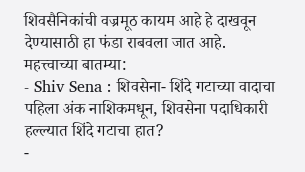शिवसैनिकांची वज्रमूठ कायम आहे हे दाखवून देण्यासाठी हा फंडा राबवला जात आहे.
महत्त्वाच्या बातम्या:
- Shiv Sena : शिवसेना- शिंदे गटाच्या वादाचा पहिला अंक नाशिकमधून, शिवसेना पदाधिकारी हल्ल्यात शिंदे गटाचा हात?
-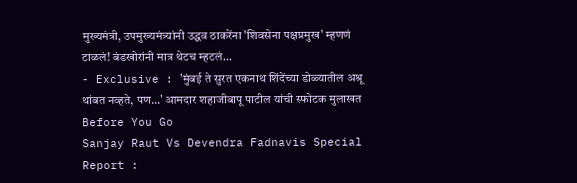मुख्यमंत्री, उपमुख्यमंत्र्यांनी उद्धव ठाकरेंना 'शिवसेना पक्षप्रमुख' म्हणणं टाळलं! बंडखोरांनी मात्र थेटच म्हटलं...
- Exclusive : 'मुंबई ते सुरत एकनाथ शिंदेंच्या डोळ्यातील अश्रू थांबत नव्हते, पण...' आमदार शहाजीबापू पाटील यांची स्फोटक मुलाखत
Before You Go
Sanjay Raut Vs Devendra Fadnavis Special Report :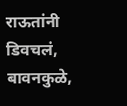राऊतांनी डिवचलं, बावनकुळे,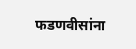फडणवीसांना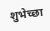शुभेच्छा